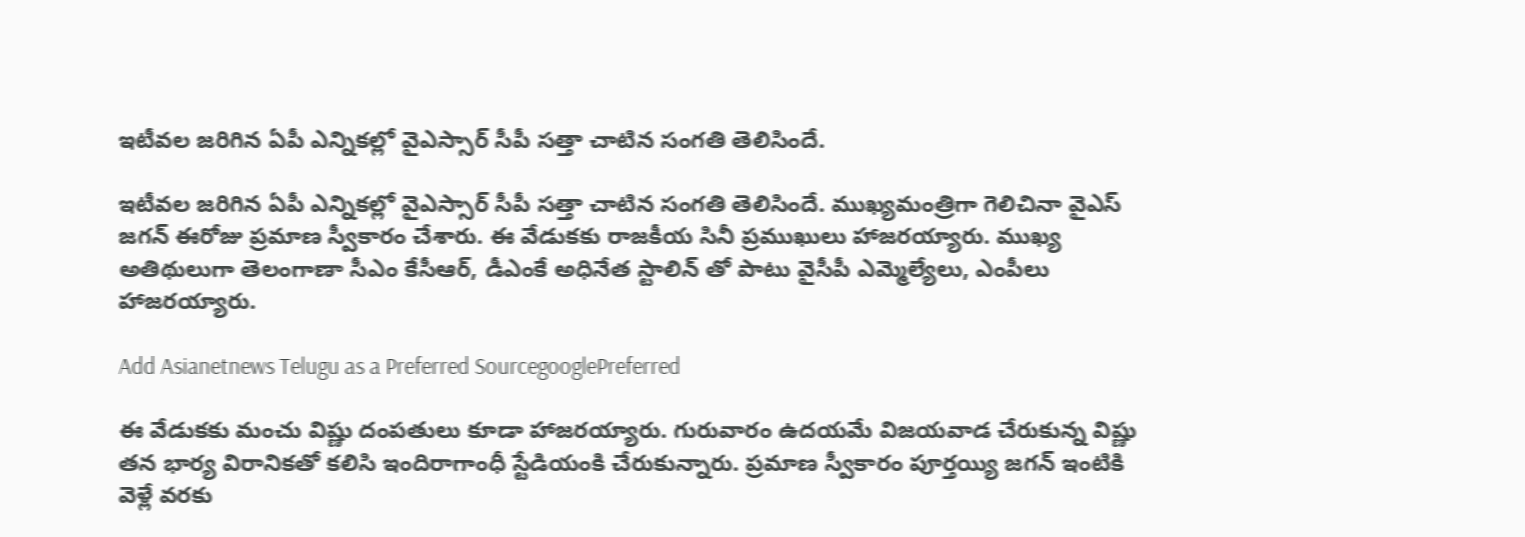ఇటీవల జరిగిన ఏపీ ఎన్నికల్లో వైఎస్సార్ సీపీ సత్తా చాటిన సంగతి తెలిసిందే.

ఇటీవల జరిగిన ఏపీ ఎన్నికల్లో వైఎస్సార్ సీపీ సత్తా చాటిన సంగతి తెలిసిందే. ముఖ్యమంత్రిగా గెలిచినా వైఎస్ జగన్ ఈరోజు ప్రమాణ స్వీకారం చేశారు. ఈ వేడుకకు రాజకీయ సినీ ప్రముఖులు హాజరయ్యారు. ముఖ్య అతిథులుగా తెలంగాణా సీఎం కేసీఆర్, డీఎంకే అధినేత స్టాలిన్ తో పాటు వైసీపీ ఎమ్మెల్యేలు, ఎంపీలు హాజరయ్యారు.

Add Asianetnews Telugu as a Preferred SourcegooglePreferred

ఈ వేడుకకు మంచు విష్ణు దంపతులు కూడా హాజరయ్యారు. గురువారం ఉదయమే విజయవాడ చేరుకున్న విష్ణు తన భార్య విరానికతో కలిసి ఇందిరాగాంధీ స్టేడియంకి చేరుకున్నారు. ప్రమాణ స్వీకారం పూర్తయ్యి జగన్ ఇంటికి వెళ్లే వరకు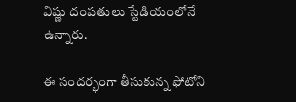విష్ణు దంపతులు స్టేడియంలోనే ఉన్నారు.

ఈ సందర్భంగా తీసుకున్న ఫోటోని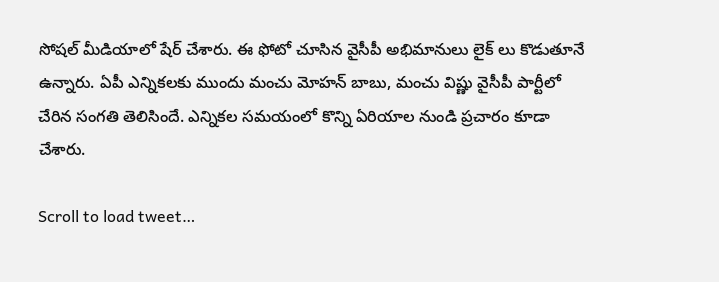సోషల్ మీడియాలో షేర్ చేశారు. ఈ ఫోటో చూసిన వైసీపీ అభిమానులు లైక్ లు కొడుతూనే ఉన్నారు. ఏపీ ఎన్నికలకు ముందు మంచు మోహన్ బాబు, మంచు విష్ణు వైసీపీ పార్టీలో చేరిన సంగతి తెలిసిందే. ఎన్నికల సమయంలో కొన్ని ఏరియాల నుండి ప్రచారం కూడా చేశారు.

Scroll to load tweet…